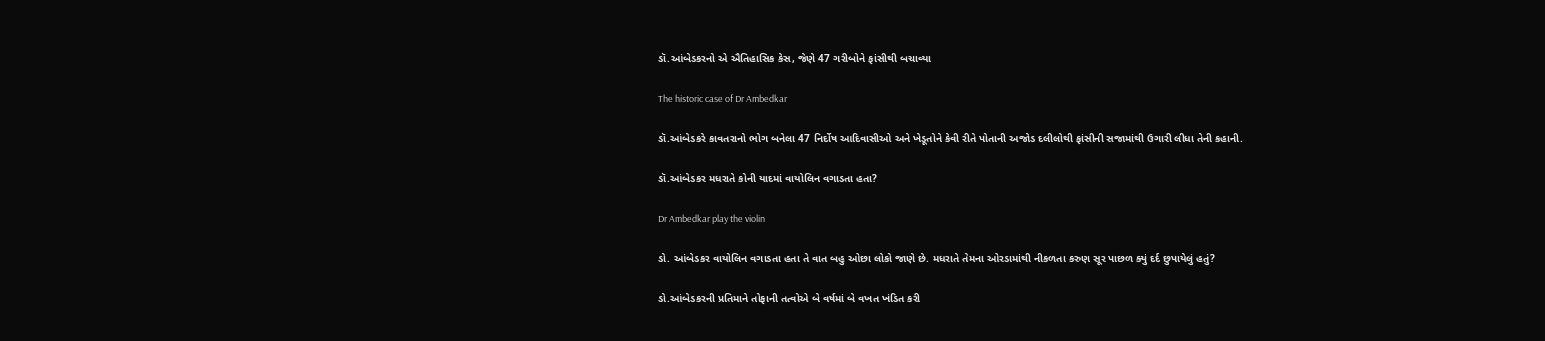ડૉ.આંબેડકરનો એ ઐતિહાસિક કેસ, જેણે 47 ગરીબોને ફાંસીથી બચાવ્યા

The historic case of Dr Ambedkar

ડૉ.આંબેડકરે કાવતરાનો ભોગ બનેલા 47 નિર્દોષ આદિવાસીઓ અને ખેડૂતોને કેવી રીતે પોતાની અજોડ દલીલોથી ફાંસીની સજામાંથી ઉગારી લીધા તેની કહાની.

ડૉ.આંબેડકર મધરાતે કોની યાદમાં વાયોલિન વગાડતા હતા?

Dr Ambedkar play the violin

ડો. આંબેડકર વાયોલિન વગાડતા હતા તે વાત બહુ ઓછા લોકો જાણે છે. મધરાતે તેમના ઓરડામાંથી નીકળતા કરુણ સૂર પાછળ ક્યું દર્દ છુપાયેલું હતું?

ડો.આંબેડકરની પ્રતિમાને તોફાની તત્વોએ બે વર્ષમાં બે વખત ખંડિત કરી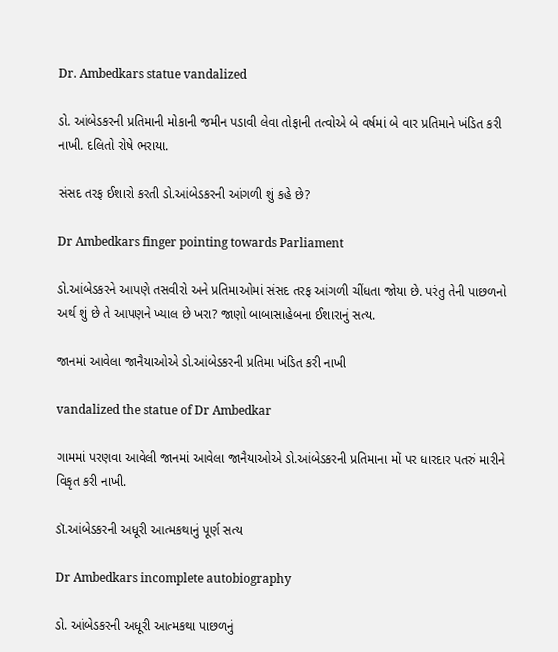Dr. Ambedkars statue vandalized

ડો. આંબેડકરની પ્રતિમાની મોકાની જમીન પડાવી લેવા તોફાની તત્વોએ બે વર્ષમાં બે વાર પ્રતિમાને ખંડિત કરી નાખી. દલિતો રોષે ભરાયા.

સંસદ તરફ ઈશારો કરતી ડો.આંબેડકરની આંગળી શું કહે છે?

Dr Ambedkars finger pointing towards Parliament

ડો.આંબેડકરને આપણે તસવીરો અને પ્રતિમાઓમાં સંસદ તરફ આંગળી ચીંધતા જોયા છે. પરંતુ તેની પાછળનો અર્થ શું છે તે આપણને ખ્યાલ છે ખરા? જાણો બાબાસાહેબના ઈશારાનું સત્ય.

જાનમાં આવેલા જાનૈયાઓએ ડો.આંબેડકરની પ્રતિમા ખંડિત કરી નાખી

vandalized the statue of Dr Ambedkar

ગામમાં પરણવા આવેલી જાનમાં આવેલા જાનૈયાઓએ ડો.આંબેડકરની પ્રતિમાના મોં પર ધારદાર પતરું મારીને વિકૃત કરી નાખી.

ડૉ.આંબેડકરની અધૂરી આત્મકથાનું પૂર્ણ સત્ય

Dr Ambedkars incomplete autobiography

ડો. આંબેડકરની અધૂરી આત્મકથા પાછળનું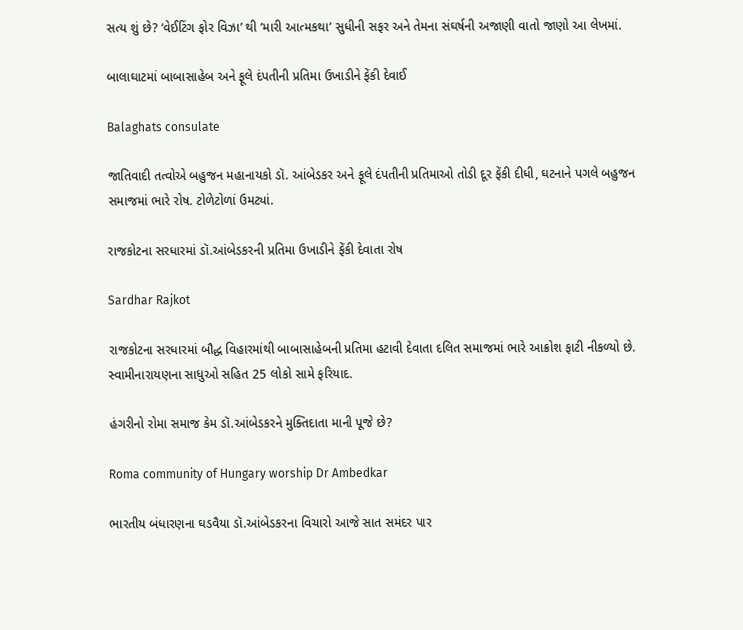સત્ય શું છે? ‘વેઈટિંગ ફોર વિઝા’ થી ‘મારી આત્મકથા’ સુધીની સફર અને તેમના સંઘર્ષની અજાણી વાતો જાણો આ લેખમાં.

બાલાઘાટમાં બાબાસાહેબ અને ફૂલે દંપતીની પ્રતિમા ઉખાડીને ફેંકી દેવાઈ

Balaghats consulate

જાતિવાદી તત્વોએ બહુજન મહાનાયકો ડૉ. આંબેડકર અને ફૂલે દંપતીની પ્રતિમાઓ તોડી દૂર ફેંકી દીધી, ઘટનાને પગલે બહુજન સમાજમાં ભારે રોષ. ટોળેટોળાં ઉમટ્યાં.

રાજકોટના સરધારમાં ડૉ.આંબેડકરની પ્રતિમા ઉખાડીને ફેંકી દેવાતા રોષ

Sardhar Rajkot

રાજકોટના સરધારમાં બૌદ્ધ વિહારમાંથી બાબાસાહેબની પ્રતિમા હટાવી દેવાતા દલિત સમાજમાં ભારે આક્રોશ ફાટી નીકળ્યો છે. સ્વામીનારાયણના સાધુઓ સહિત 25 લોકો સામે ફરિયાદ.

હંગરીનો રોમા સમાજ કેમ ડૉ.આંબેડકરને મુક્તિદાતા માની પૂજે છે?

Roma community of Hungary worship Dr Ambedkar

ભારતીય બંધારણના ઘડવૈયા ડૉ.આંબેડકરના વિચારો આજે સાત સમંદર પાર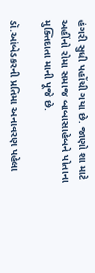હંગરી સુધી પહોંચી ગયા છે. જાણો શા માટે અહીંનો રોમા સમાજ બાબાસાહેબને પોતાના મુક્તિદાતા માની પૂજે છે.

ડૉ.આંબેડકરની પ્રતિમા અનાવરણ પહેલા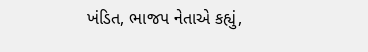ખંડિત, ભાજપ નેતાએ કહ્યું,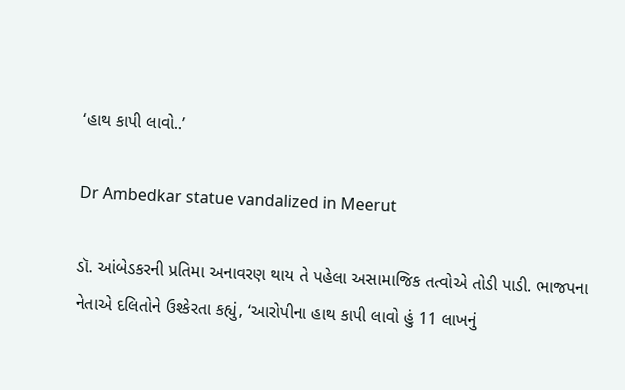‘હાથ કાપી લાવો..’

Dr Ambedkar statue vandalized in Meerut

ડૉ. આંબેડકરની પ્રતિમા અનાવરણ થાય તે પહેલા અસામાજિક તત્વોએ તોડી પાડી. ભાજપના નેતાએ દલિતોને ઉશ્કેરતા કહ્યું, ‘આરોપીના હાથ કાપી લાવો હું 11 લાખનું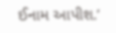ઈનામ આપીશ.’